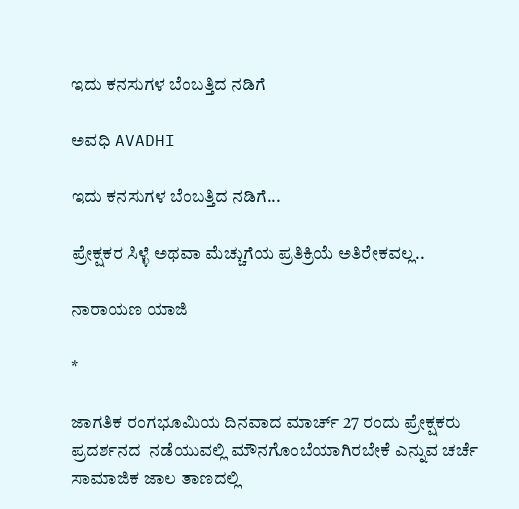ಇದು ಕನಸುಗಳ ಬೆಂಬತ್ತಿದ ನಡಿಗೆ‍

ಅವಧಿ AVADHI

ಇದು ಕನಸುಗಳ ಬೆಂಬತ್ತಿದ ನಡಿಗೆ...

ಪ್ರೇಕ್ಷಕರ ಸಿಳ್ಳೆ ಅಥವಾ ಮೆಚ್ಚುಗೆಯ ಪ್ರತಿಕ್ರಿಯೆ ಅತಿರೇಕವಲ್ಲ..

ನಾರಾಯಣ ಯಾಜಿ

*

ಜಾಗತಿಕ ರಂಗಭೂಮಿಯ ದಿನವಾದ ಮಾರ್ಚ್ 27 ರಂದು ಪ್ರೇಕ್ಷಕರು ಪ್ರದರ್ಶನದ  ನಡೆಯುವಲ್ಲಿ ಮೌನಗೊಂಬೆಯಾಗಿರಬೇಕೆ ಎನ್ನುವ ಚರ್ಚೆ ಸಾಮಾಜಿಕ ಜಾಲ ತಾಣದಲ್ಲಿ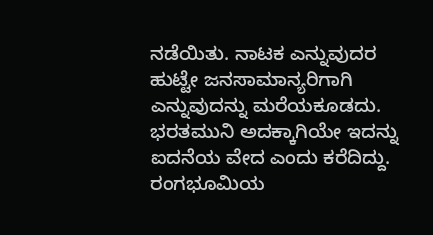ನಡೆಯಿತು. ನಾಟಕ ಎನ್ನುವುದರ ಹುಟ್ಟೇ ಜನಸಾಮಾನ್ಯರಿಗಾಗಿ ಎನ್ನುವುದನ್ನು ಮರೆಯಕೂಡದು. ಭರತಮುನಿ ಅದಕ್ಕಾಗಿಯೇ ಇದನ್ನು ಐದನೆಯ ವೇದ ಎಂದು ಕರೆದಿದ್ದು.  ರಂಗಭೂಮಿಯ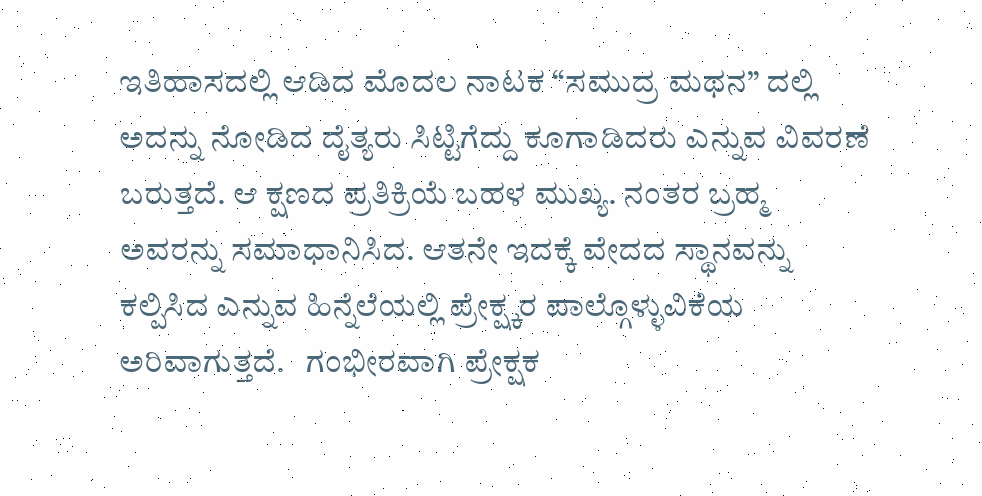ಇತಿಹಾಸದಲ್ಲಿ ಆಡಿದ ಮೊದಲ ನಾಟಕ “ಸಮುದ್ರ ಮಥನ” ದಲ್ಲಿ ಅದನ್ನು ನೋಡಿದ ದೈತ್ಯರು ಸಿಟ್ಟಿಗೆದ್ದು ಕೂಗಾಡಿದರು ಎನ್ನುವ ವಿವರಣೆ ಬರುತ್ತದೆ. ಆ ಕ್ಷಣದ ಪ್ರತಿಕ್ರಿಯೆ ಬಹಳ ಮುಖ್ಯ. ನಂತರ ಬ್ರಹ್ಮ ಅವರನ್ನು ಸಮಾಧಾನಿಸಿದ. ಆತನೇ ಇದಕ್ಕೆ ವೇದದ ಸ್ಥಾನವನ್ನು ಕಲ್ಪಿಸಿದ ಎನ್ನುವ ಹಿನ್ನೆಲೆಯಲ್ಲಿ ಪ್ರೇಕ್ಷ್ಕರ ಪಾಲ್ಗೊಳ್ಳುವಿಕೆಯ ಅರಿವಾಗುತ್ತದೆ.   ಗಂಭೀರವಾಗಿ ಪ್ರೇಕ್ಷಕ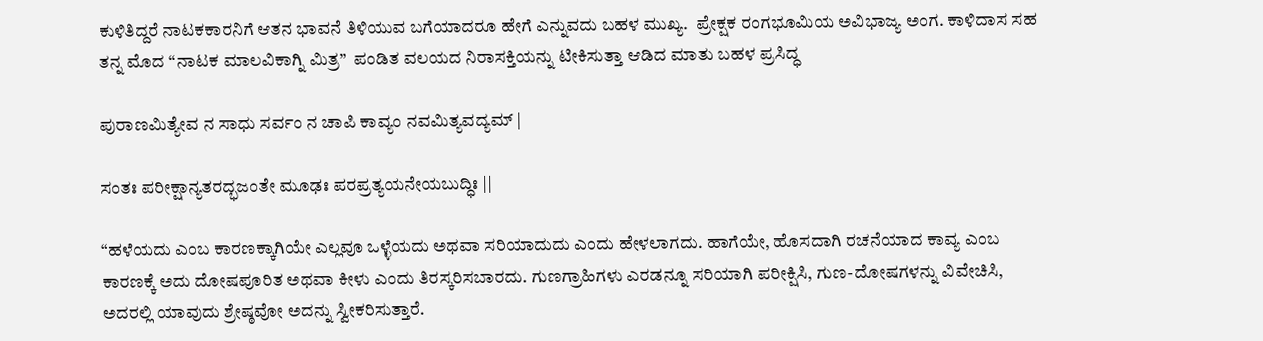ಕುಳಿತಿದ್ದರೆ ನಾಟಕಕಾರನಿಗೆ ಆತನ ಭಾವನೆ ತಿಳಿಯುವ ಬಗೆಯಾದರೂ ಹೇಗೆ ಎನ್ನುವದು ಬಹಳ ಮುಖ್ಯ.  ಪ್ರೇಕ್ಷಕ ರಂಗಭೂಮಿಯ ಅವಿಭಾಜ್ಯ ಅಂಗ. ಕಾಳಿದಾಸ ಸಹ ತನ್ನ ಮೊದ “ನಾಟಕ ಮಾಲವಿಕಾಗ್ನಿ ಮಿತ್ರ”  ಪಂಡಿತ ವಲಯದ ನಿರಾಸಕ್ತಿಯನ್ನು ಟೀಕಿಸುತ್ತಾ ಆಡಿದ ಮಾತು ಬಹಳ ಪ್ರಸಿದ್ಧ

ಪುರಾಣಮಿತ್ಯೇವ ನ ಸಾಧು ಸರ್ವಂ ನ ಚಾಪಿ ಕಾವ್ಯಂ ನವಮಿತ್ಯವದ್ಯಮ್ |

ಸಂತಃ ಪರೀಕ್ಷಾನ್ಯತರದ್ಭಜಂತೇ ಮೂಢಃ ಪರಪ್ರತ್ಯಯನೇಯಬುದ್ಧಿಃ ||

“ಹಳೆಯದು ಎಂಬ ಕಾರಣಕ್ಕಾಗಿಯೇ ಎಲ್ಲವೂ ಒಳ್ಳೆಯದು ಅಥವಾ ಸರಿಯಾದುದು ಎಂದು ಹೇಳಲಾಗದು. ಹಾಗೆಯೇ, ಹೊಸದಾಗಿ ರಚನೆಯಾದ ಕಾವ್ಯ ಎಂಬ ಕಾರಣಕ್ಕೆ ಅದು ದೋಷಪೂರಿತ ಅಥವಾ ಕೀಳು ಎಂದು ತಿರಸ್ಕರಿಸಬಾರದು. ಗುಣಗ್ರಾಹಿಗಳು ಎರಡನ್ನೂ ಸರಿಯಾಗಿ ಪರೀಕ್ಷಿಸಿ, ಗುಣ-ದೋಷಗಳನ್ನು ವಿವೇಚಿಸಿ, ಅದರಲ್ಲಿ ಯಾವುದು ಶ್ರೇಷ್ಠವೋ ಅದನ್ನು ಸ್ವೀಕರಿಸುತ್ತಾರೆ.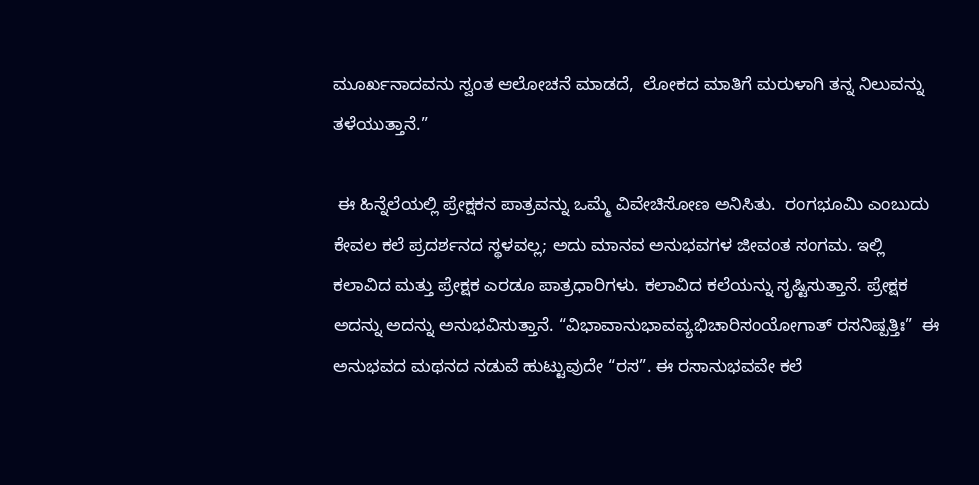ಮೂರ್ಖನಾದವನು ಸ್ವಂತ ಆಲೋಚನೆ ಮಾಡದೆ,  ಲೋಕದ ಮಾತಿಗೆ ಮರುಳಾಗಿ ತನ್ನ ನಿಲುವನ್ನು ತಳೆಯುತ್ತಾನೆ.”

 ಈ ಹಿನ್ನೆಲೆಯಲ್ಲಿ ಪ್ರೇಕ್ಷಕನ ಪಾತ್ರವನ್ನು ಒಮ್ಮೆ ವಿವೇಚಿಸೋಣ ಅನಿಸಿತು.  ರಂಗಭೂಮಿ ಎಂಬುದು ಕೇವಲ ಕಲೆ ಪ್ರದರ್ಶನದ ಸ್ಥಳವಲ್ಲ; ಅದು ಮಾನವ ಅನುಭವಗಳ ಜೀವಂತ ಸಂಗಮ. ಇಲ್ಲಿ ಕಲಾವಿದ ಮತ್ತು ಪ್ರೇಕ್ಷಕ ಎರಡೂ ಪಾತ್ರಧಾರಿಗಳು. ಕಲಾವಿದ ಕಲೆಯನ್ನು ಸೃಷ್ಟಿಸುತ್ತಾನೆ. ಪ್ರೇಕ್ಷಕ ಅದನ್ನು ಅದನ್ನು ಅನುಭವಿಸುತ್ತಾನೆ. “ವಿಭಾವಾನುಭಾವವ್ಯಭಿಚಾರಿಸಂಯೋಗಾತ್ ರಸನಿಷ್ಪತ್ತಿಃ”  ಈ ಅನುಭವದ ಮಥನದ ನಡುವೆ ಹುಟ್ಟುವುದೇ “ರಸ”. ಈ ರಸಾನುಭವವೇ ಕಲೆ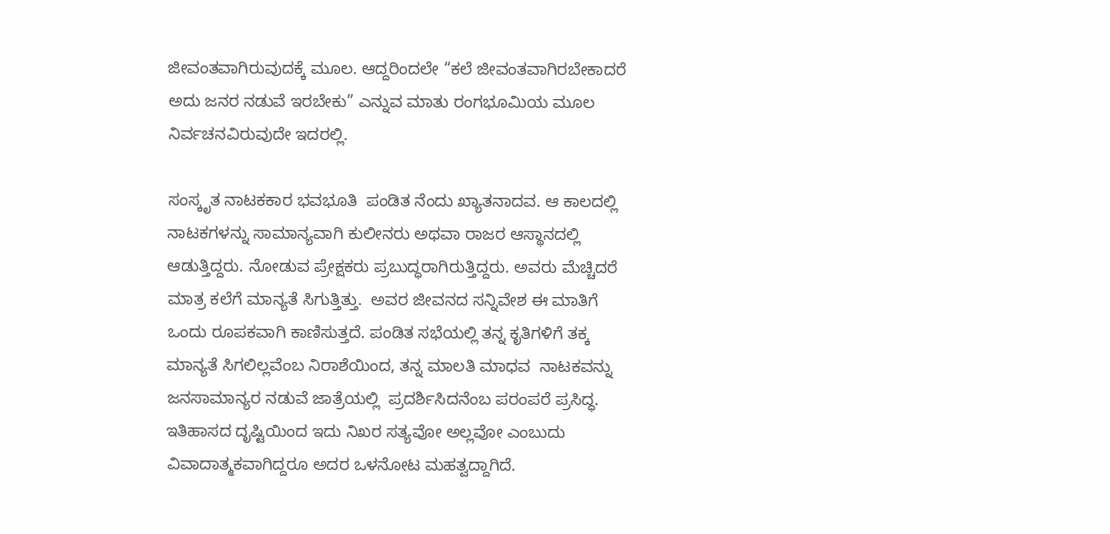ಜೀವಂತವಾಗಿರುವುದಕ್ಕೆ ಮೂಲ. ಆದ್ದರಿಂದಲೇ “ಕಲೆ ಜೀವಂತವಾಗಿರಬೇಕಾದರೆ ಅದು ಜನರ ನಡುವೆ ಇರಬೇಕು” ಎನ್ನುವ ಮಾತು ರಂಗಭೂಮಿಯ ಮೂಲ ನಿರ್ವಚನವಿರುವುದೇ ಇದರಲ್ಲಿ.

ಸಂಸ್ಕೃತ ನಾಟಕಕಾರ ಭವಭೂತಿ  ಪಂಡಿತ ನೆಂದು ಖ್ಯಾತನಾದವ. ಆ ಕಾಲದಲ್ಲಿ ನಾಟಕಗಳನ್ನು ಸಾಮಾನ್ಯವಾಗಿ ಕುಲೀನರು ಅಥವಾ ರಾಜರ ಆಸ್ಥಾನದಲ್ಲಿ ಆಡುತ್ತಿದ್ದರು. ನೋಡುವ ಪ್ರೇಕ್ಷಕರು ಪ್ರಬುದ್ಧರಾಗಿರುತ್ತಿದ್ದರು. ಅವರು ಮೆಚ್ಚಿದರೆ ಮಾತ್ರ ಕಲೆಗೆ ಮಾನ್ಯತೆ ಸಿಗುತ್ತಿತ್ತು.  ಅವರ ಜೀವನದ ಸನ್ನಿವೇಶ ಈ ಮಾತಿಗೆ ಒಂದು ರೂಪಕವಾಗಿ ಕಾಣಿಸುತ್ತದೆ. ಪಂಡಿತ ಸಭೆಯಲ್ಲಿ ತನ್ನ ಕೃತಿಗಳಿಗೆ ತಕ್ಕ ಮಾನ್ಯತೆ ಸಿಗಲಿಲ್ಲವೆಂಬ ನಿರಾಶೆಯಿಂದ, ತನ್ನ ಮಾಲತಿ ಮಾಧವ  ನಾಟಕವನ್ನು ಜನಸಾಮಾನ್ಯರ ನಡುವೆ ಜಾತ್ರೆಯಲ್ಲಿ  ಪ್ರದರ್ಶಿಸಿದನೆಂಬ ಪರಂಪರೆ ಪ್ರಸಿದ್ಧ. ಇತಿಹಾಸದ ದೃಷ್ಟಿಯಿಂದ ಇದು ನಿಖರ ಸತ್ಯವೋ ಅಲ್ಲವೋ ಎಂಬುದು ವಿವಾದಾತ್ಮಕವಾಗಿದ್ದರೂ ಅದರ ಒಳನೋಟ ಮಹತ್ವದ್ದಾಗಿದೆ.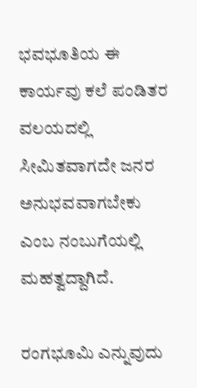ಭವಭೂತಿಯ ಈ ಕಾರ್ಯವು ಕಲೆ ಪಂಡಿತರ ವಲಯದಲ್ಲಿ ಸೀಮಿತವಾಗದೇ ಜನರ ಅನುಭವವಾಗಬೇಕು ಎಂಬ ನಂಬುಗೆಯಲ್ಲಿ ಮಹತ್ವದ್ದಾಗಿದೆ.

ರಂಗಭೂಮಿ ಎನ್ನುವುದು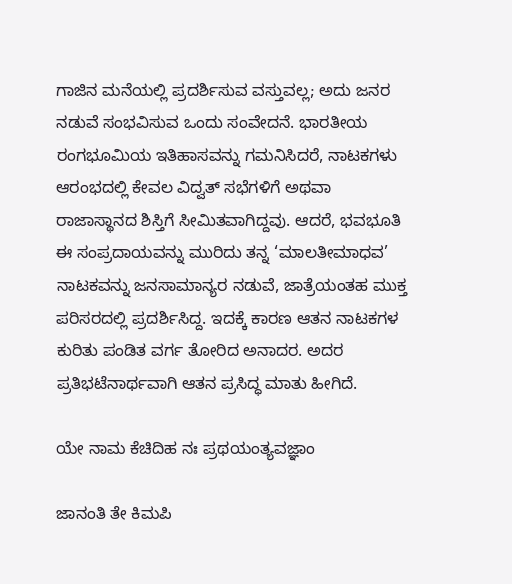ಗಾಜಿನ ಮನೆಯಲ್ಲಿ ಪ್ರದರ್ಶಿಸುವ ವಸ್ತುವಲ್ಲ; ಅದು ಜನರ ನಡುವೆ ಸಂಭವಿಸುವ ಒಂದು ಸಂವೇದನೆ. ಭಾರತೀಯ ರಂಗಭೂಮಿಯ ಇತಿಹಾಸವನ್ನು ಗಮನಿಸಿದರೆ, ನಾಟಕಗಳು ಆರಂಭದಲ್ಲಿ ಕೇವಲ ವಿದ್ವತ್ ಸಭೆಗಳಿಗೆ ಅಥವಾ ರಾಜಾಸ್ಥಾನದ ಶಿಸ್ತಿಗೆ ಸೀಮಿತವಾಗಿದ್ದವು. ಆದರೆ, ಭವಭೂತಿ ಈ ಸಂಪ್ರದಾಯವನ್ನು ಮುರಿದು ತನ್ನ ‘ಮಾಲತೀಮಾಧವ’ ನಾಟಕವನ್ನು ಜನಸಾಮಾನ್ಯರ ನಡುವೆ, ಜಾತ್ರೆಯಂತಹ ಮುಕ್ತ ಪರಿಸರದಲ್ಲಿ ಪ್ರದರ್ಶಿಸಿದ್ದ. ಇದಕ್ಕೆ ಕಾರಣ ಆತನ ನಾಟಕಗಳ ಕುರಿತು ಪಂಡಿತ ವರ್ಗ ತೋರಿದ ಅನಾದರ. ಅದರ ಪ್ರತಿಭಟೆನಾರ್ಥವಾಗಿ ಆತನ ಪ್ರಸಿದ್ಧ ಮಾತು ಹೀಗಿದೆ.

ಯೇ ನಾಮ ಕೆಚಿದಿಹ ನಃ ಪ್ರಥಯಂತ್ಯವಜ್ಞಾಂ

ಜಾನಂತಿ ತೇ ಕಿಮಪಿ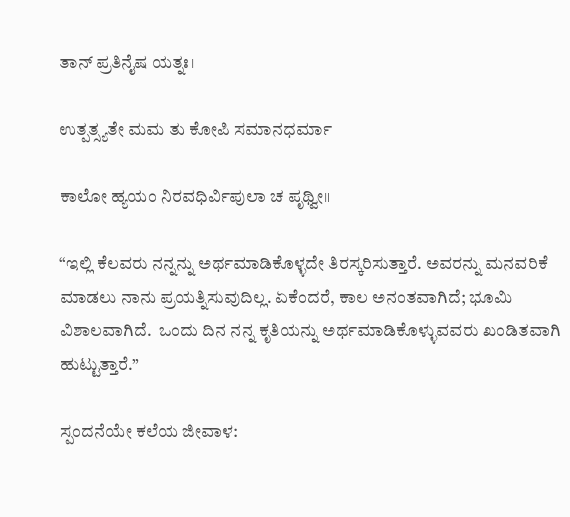ತಾನ್ ಪ್ರತಿನೈಷ ಯತ್ನಃ।

ಉತ್ಪತ್ಸ್ಯತೇ ಮಮ ತು ಕೋಪಿ ಸಮಾನಧರ್ಮಾ

ಕಾಲೋ ಹ್ಯಯಂ ನಿರವಧಿರ್ವಿಪುಲಾ ಚ ಪೃಥ್ವೀ॥

“ಇಲ್ಲಿ ಕೆಲವರು ನನ್ನನ್ನು ಅರ್ಥಮಾಡಿಕೊಳ್ಳದೇ ತಿರಸ್ಕರಿಸುತ್ತಾರೆ. ಅವರನ್ನು ಮನವರಿಕೆ ಮಾಡಲು ನಾನು ಪ್ರಯತ್ನಿಸುವುದಿಲ್ಲ. ಏಕೆಂದರೆ, ಕಾಲ ಅನಂತವಾಗಿದೆ; ಭೂಮಿ ವಿಶಾಲವಾಗಿದೆ.  ಒಂದು ದಿನ ನನ್ನ ಕೃತಿಯನ್ನು ಅರ್ಥಮಾಡಿಕೊಳ್ಳುವವರು ಖಂಡಿತವಾಗಿ ಹುಟ್ಟುತ್ತಾರೆ.”

ಸ್ಪಂದನೆಯೇ ಕಲೆಯ ಜೀವಾಳ: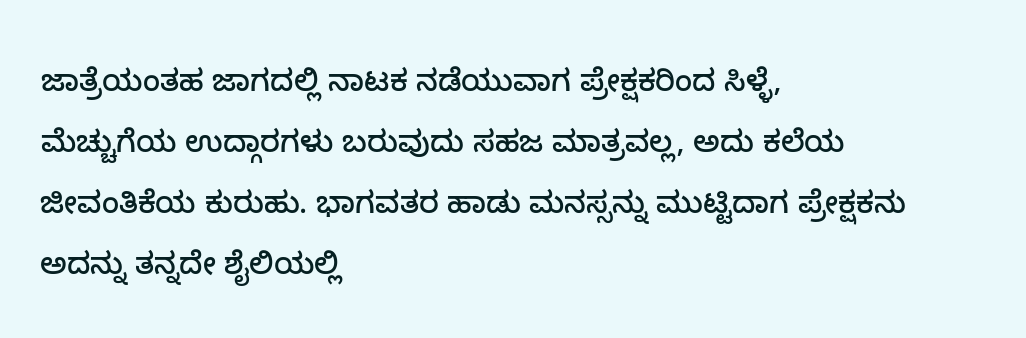ಜಾತ್ರೆಯಂತಹ ಜಾಗದಲ್ಲಿ ನಾಟಕ ನಡೆಯುವಾಗ ಪ್ರೇಕ್ಷಕರಿಂದ ಸಿಳ್ಳೆ, ಮೆಚ್ಚುಗೆಯ ಉದ್ಗಾರಗಳು ಬರುವುದು ಸಹಜ ಮಾತ್ರವಲ್ಲ, ಅದು ಕಲೆಯ ಜೀವಂತಿಕೆಯ ಕುರುಹು. ಭಾಗವತರ ಹಾಡು ಮನಸ್ಸನ್ನು ಮುಟ್ಟಿದಾಗ ಪ್ರೇಕ್ಷಕನು ಅದನ್ನು ತನ್ನದೇ ಶೈಲಿಯಲ್ಲಿ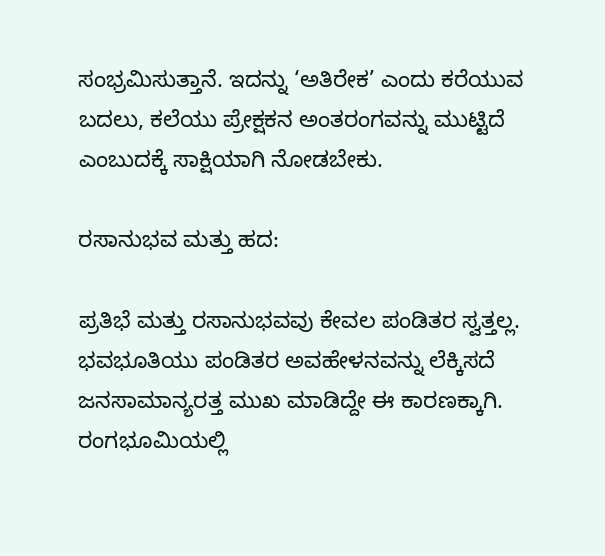ಸಂಭ್ರಮಿಸುತ್ತಾನೆ. ಇದನ್ನು ‘ಅತಿರೇಕ’ ಎಂದು ಕರೆಯುವ ಬದಲು, ಕಲೆಯು ಪ್ರೇಕ್ಷಕನ ಅಂತರಂಗವನ್ನು ಮುಟ್ಟಿದೆ ಎಂಬುದಕ್ಕೆ ಸಾಕ್ಷಿಯಾಗಿ ನೋಡಬೇಕು.

ರಸಾನುಭವ ಮತ್ತು ಹದ:

ಪ್ರತಿಭೆ ಮತ್ತು ರಸಾನುಭವವು ಕೇವಲ ಪಂಡಿತರ ಸ್ವತ್ತಲ್ಲ. ಭವಭೂತಿಯು ಪಂಡಿತರ ಅವಹೇಳನವನ್ನು ಲೆಕ್ಕಿಸದೆ ಜನಸಾಮಾನ್ಯರತ್ತ ಮುಖ ಮಾಡಿದ್ದೇ ಈ ಕಾರಣಕ್ಕಾಗಿ. ರಂಗಭೂಮಿಯಲ್ಲಿ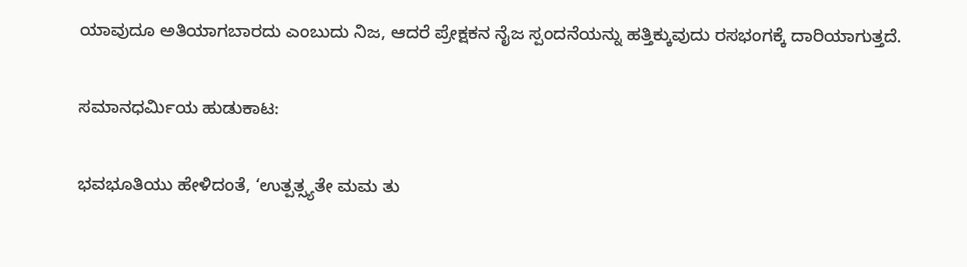ಯಾವುದೂ ಅತಿಯಾಗಬಾರದು ಎಂಬುದು ನಿಜ, ಆದರೆ ಪ್ರೇಕ್ಷಕನ ನೈಜ ಸ್ಪಂದನೆಯನ್ನು ಹತ್ತಿಕ್ಕುವುದು ರಸಭಂಗಕ್ಕೆ ದಾರಿಯಾಗುತ್ತದೆ.

ಸಮಾನಧರ್ಮಿಯ ಹುಡುಕಾಟ:

ಭವಭೂತಿಯು ಹೇಳಿದಂತೆ, ‘ಉತ್ಪತ್ಸ್ಯತೇ ಮಮ ತು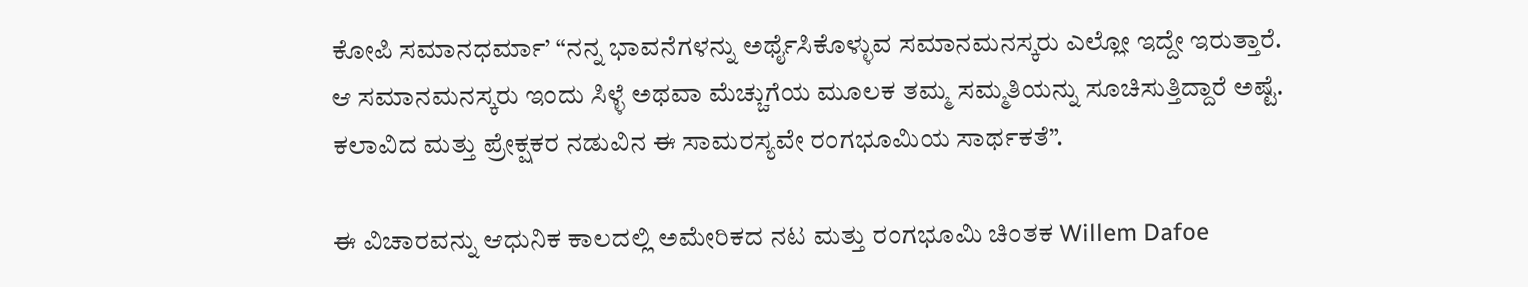ಕೋಪಿ ಸಮಾನಧರ್ಮಾ’ “ನನ್ನ ಭಾವನೆಗಳನ್ನು ಅರ್ಥೈಸಿಕೊಳ್ಳುವ ಸಮಾನಮನಸ್ಕರು ಎಲ್ಲೋ ಇದ್ದೇ ಇರುತ್ತಾರೆ. ಆ ಸಮಾನಮನಸ್ಕರು ಇಂದು ಸಿಳ್ಳೆ ಅಥವಾ ಮೆಚ್ಚುಗೆಯ ಮೂಲಕ ತಮ್ಮ ಸಮ್ಮತಿಯನ್ನು ಸೂಚಿಸುತ್ತಿದ್ದಾರೆ ಅಷ್ಟೆ. ಕಲಾವಿದ ಮತ್ತು ಪ್ರೇಕ್ಷಕರ ನಡುವಿನ ಈ ಸಾಮರಸ್ಯವೇ ರಂಗಭೂಮಿಯ ಸಾರ್ಥಕತೆ”.

ಈ ವಿಚಾರವನ್ನು ಆಧುನಿಕ ಕಾಲದಲ್ಲಿ ಅಮೇರಿಕದ ನಟ ಮತ್ತು ರಂಗಭೂಮಿ ಚಿಂತಕ Willem Dafoe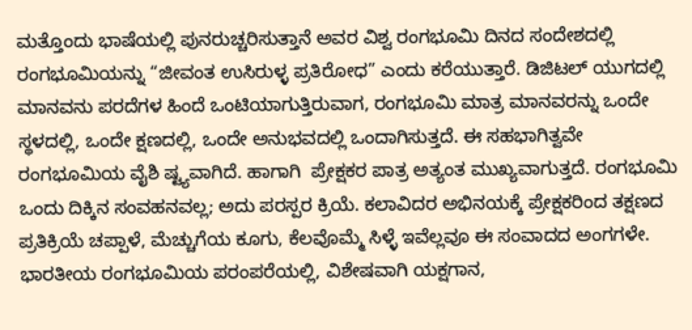ಮತ್ತೊಂದು ಭಾಷೆಯಲ್ಲಿ ಪುನರುಚ್ಚರಿಸುತ್ತಾನೆ ಅವರ ವಿಶ್ವ ರಂಗಭೂಮಿ ದಿನದ ಸಂದೇಶದಲ್ಲಿ ರಂಗಭೂಮಿಯನ್ನು “ಜೀವಂತ ಉಸಿರುಳ್ಳ ಪ್ರತಿರೋಧ” ಎಂದು ಕರೆಯುತ್ತಾರೆ. ಡಿಜಿಟಲ್ ಯುಗದಲ್ಲಿ ಮಾನವನು ಪರದೆಗಳ ಹಿಂದೆ ಒಂಟಿಯಾಗುತ್ತಿರುವಾಗ, ರಂಗಭೂಮಿ ಮಾತ್ರ ಮಾನವರನ್ನು ಒಂದೇ ಸ್ಥಳದಲ್ಲಿ, ಒಂದೇ ಕ್ಷಣದಲ್ಲಿ, ಒಂದೇ ಅನುಭವದಲ್ಲಿ ಒಂದಾಗಿಸುತ್ತದೆ. ಈ ಸಹಭಾಗಿತ್ವವೇ ರಂಗಭೂಮಿಯ ವೈಶಿ ಷ್ಟ್ಯವಾಗಿದೆ. ಹಾಗಾಗಿ  ಪ್ರೇಕ್ಷಕರ ಪಾತ್ರ ಅತ್ಯಂತ ಮುಖ್ಯವಾಗುತ್ತದೆ. ರಂಗಭೂಮಿ ಒಂದು ದಿಕ್ಕಿನ ಸಂವಹನವಲ್ಲ; ಅದು ಪರಸ್ಪರ ಕ್ರಿಯೆ. ಕಲಾವಿದರ ಅಭಿನಯಕ್ಕೆ ಪ್ರೇಕ್ಷಕರಿಂದ ತಕ್ಷಣದ ಪ್ರತಿಕ್ರಿಯೆ ಚಪ್ಪಾಳೆ, ಮೆಚ್ಚುಗೆಯ ಕೂಗು, ಕೆಲವೊಮ್ಮೆ ಸಿಳ್ಳೆ ಇವೆಲ್ಲವೂ ಈ ಸಂವಾದದ ಅಂಗಗಳೇ. ಭಾರತೀಯ ರಂಗಭೂಮಿಯ ಪರಂಪರೆಯಲ್ಲಿ, ವಿಶೇಷವಾಗಿ ಯಕ್ಷಗಾನ,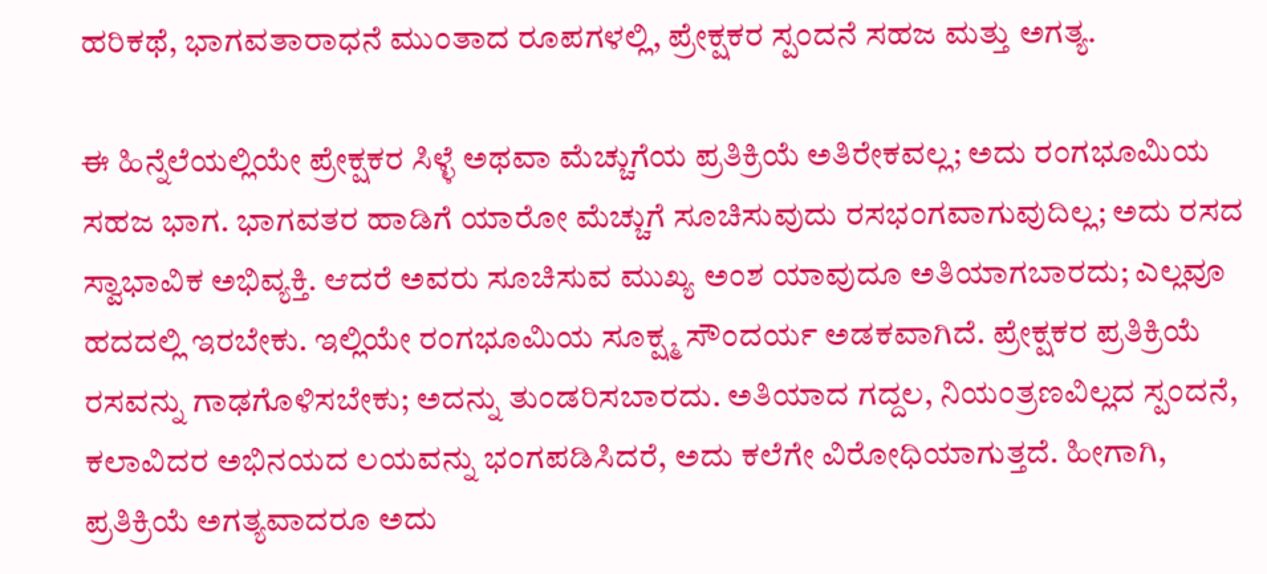ಹರಿಕಥೆ, ಭಾಗವತಾರಾಧನೆ ಮುಂತಾದ ರೂಪಗಳಲ್ಲಿ, ಪ್ರೇಕ್ಷಕರ ಸ್ಪಂದನೆ ಸಹಜ ಮತ್ತು ಅಗತ್ಯ.

ಈ ಹಿನ್ನೆಲೆಯಲ್ಲಿಯೇ ಪ್ರೇಕ್ಷಕರ ಸಿಳ್ಳೆ ಅಥವಾ ಮೆಚ್ಚುಗೆಯ ಪ್ರತಿಕ್ರಿಯೆ ಅತಿರೇಕವಲ್ಲ; ಅದು ರಂಗಭೂಮಿಯ ಸಹಜ ಭಾಗ. ಭಾಗವತರ ಹಾಡಿಗೆ ಯಾರೋ ಮೆಚ್ಚುಗೆ ಸೂಚಿಸುವುದು ರಸಭಂಗವಾಗುವುದಿಲ್ಲ; ಅದು ರಸದ ಸ್ವಾಭಾವಿಕ ಅಭಿವ್ಯಕ್ತಿ. ಆದರೆ ಅವರು ಸೂಚಿಸುವ ಮುಖ್ಯ ಅಂಶ ಯಾವುದೂ ಅತಿಯಾಗಬಾರದು; ಎಲ್ಲವೂ ಹದದಲ್ಲಿ ಇರಬೇಕು. ಇಲ್ಲಿಯೇ ರಂಗಭೂಮಿಯ ಸೂಕ್ಷ್ಮ ಸೌಂದರ್ಯ ಅಡಕವಾಗಿದೆ. ಪ್ರೇಕ್ಷಕರ ಪ್ರತಿಕ್ರಿಯೆ ರಸವನ್ನು ಗಾಢಗೊಳಿಸಬೇಕು; ಅದನ್ನು ತುಂಡರಿಸಬಾರದು. ಅತಿಯಾದ ಗದ್ದಲ, ನಿಯಂತ್ರಣವಿಲ್ಲದ ಸ್ಪಂದನೆ, ಕಲಾವಿದರ ಅಭಿನಯದ ಲಯವನ್ನು ಭಂಗಪಡಿಸಿದರೆ, ಅದು ಕಲೆಗೇ ವಿರೋಧಿಯಾಗುತ್ತದೆ. ಹೀಗಾಗಿ, ಪ್ರತಿಕ್ರಿಯೆ ಅಗತ್ಯವಾದರೂ ಅದು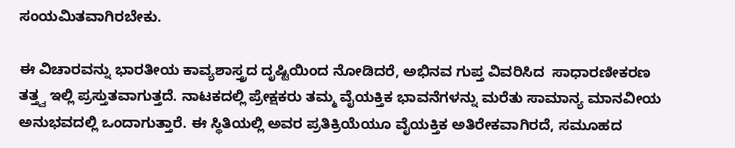ಸಂಯಮಿತವಾಗಿರಬೇಕು.

ಈ ವಿಚಾರವನ್ನು ಭಾರತೀಯ ಕಾವ್ಯಶಾಸ್ತ್ರದ ದೃಷ್ಟಿಯಿಂದ ನೋಡಿದರೆ, ಅಭಿನವ ಗುಪ್ತ ವಿವರಿಸಿದ  ಸಾಧಾರಣೀಕರಣ ತತ್ತ್ವ ಇಲ್ಲಿ ಪ್ರಸ್ತುತವಾಗುತ್ತದೆ. ನಾಟಕದಲ್ಲಿ ಪ್ರೇಕ್ಷಕರು ತಮ್ಮ ವೈಯಕ್ತಿಕ ಭಾವನೆಗಳನ್ನು ಮರೆತು ಸಾಮಾನ್ಯ ಮಾನವೀಯ ಅನುಭವದಲ್ಲಿ ಒಂದಾಗುತ್ತಾರೆ. ಈ ಸ್ಥಿತಿಯಲ್ಲಿ ಅವರ ಪ್ರತಿಕ್ರಿಯೆಯೂ ವೈಯಕ್ತಿಕ ಅತಿರೇಕವಾಗಿರದೆ, ಸಮೂಹದ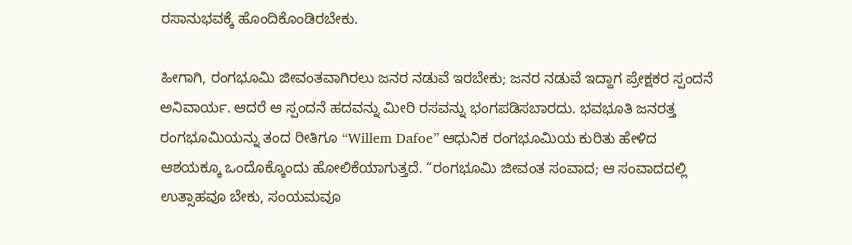ರಸಾನುಭವಕ್ಕೆ ಹೊಂದಿಕೊಂಡಿರಬೇಕು.

ಹೀಗಾಗಿ, ರಂಗಭೂಮಿ ಜೀವಂತವಾಗಿರಲು ಜನರ ನಡುವೆ ಇರಬೇಕು; ಜನರ ನಡುವೆ ಇದ್ದಾಗ ಪ್ರೇಕ್ಷಕರ ಸ್ಪಂದನೆ ಅನಿವಾರ್ಯ. ಆದರೆ ಆ ಸ್ಪಂದನೆ ಹದವನ್ನು ಮೀರಿ ರಸವನ್ನು ಭಂಗಪಡಿಸಬಾರದು. ಭವಭೂತಿ ಜನರತ್ತ ರಂಗಭೂಮಿಯನ್ನು ತಂದ ರೀತಿಗೂ “Willem Dafoe” ಆಧುನಿಕ ರಂಗಭೂಮಿಯ ಕುರಿತು ಹೇಳಿದ ಆಶಯಕ್ಕೂ ಒಂದೊಕ್ಕೊಂದು ಹೋಲಿಕೆಯಾಗುತ್ತದೆ. “ರಂಗಭೂಮಿ ಜೀವಂತ ಸಂವಾದ; ಆ ಸಂವಾದದಲ್ಲಿ ಉತ್ಸಾಹವೂ ಬೇಕು, ಸಂಯಮವೂ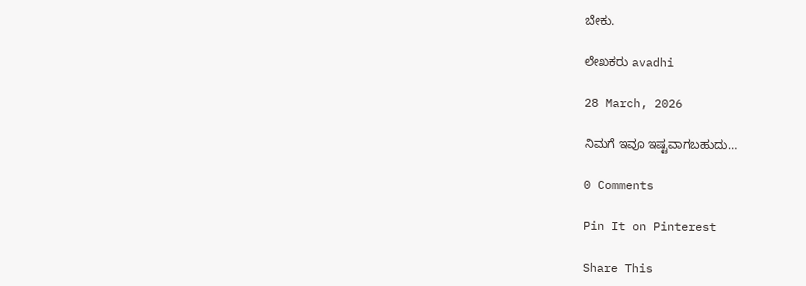ಬೇಕು.

ಲೇಖಕರು avadhi

28 March, 2026

ನಿಮಗೆ ಇವೂ ಇಷ್ಟವಾಗಬಹುದು…

0 Comments

Pin It on Pinterest

Share This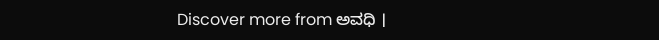Discover more from ಅವಧಿ ।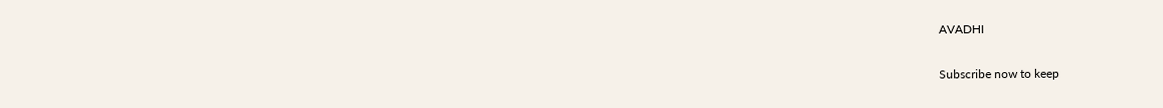AVADHI

Subscribe now to keep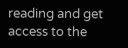reading and get access to the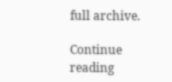full archive.

Continue reading